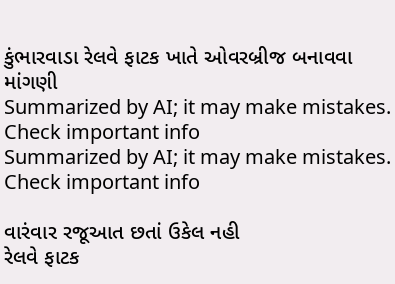કુંભારવાડા રેલવે ફાટક ખાતે ઓવરબ્રીજ બનાવવા માંગણી
Summarized by AI; it may make mistakes. Check important info
Summarized by AI; it may make mistakes. Check important info

વારંવાર રજૂઆત છતાં ઉકેલ નહી
રેલવે ફાટક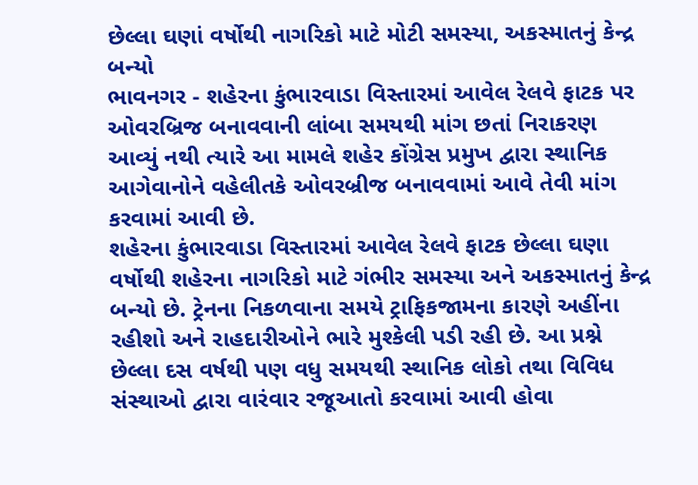છેલ્લા ઘણાં વર્ષોથી નાગરિકો માટે મોટી સમસ્યા, અકસ્માતનું કેન્દ્ર બન્યો
ભાવનગર - શહેરના કુંભારવાડા વિસ્તારમાં આવેલ રેલવે ફાટક પર ઓવરબ્રિજ બનાવવાની લાંબા સમયથી માંગ છતાં નિરાકરણ આવ્યું નથી ત્યારે આ મામલે શહેર કોંગ્રેસ પ્રમુખ દ્વારા સ્થાનિક આગેવાનોને વહેલીતકે ઓવરબ્રીજ બનાવવામાં આવે તેવી માંગ કરવામાં આવી છે.
શહેરના કુંભારવાડા વિસ્તારમાં આવેલ રેલવે ફાટક છેલ્લા ઘણા વર્ષોથી શહેરના નાગરિકો માટે ગંભીર સમસ્યા અને અકસ્માતનું કેન્દ્ર બન્યો છે. ટ્રેનના નિકળવાના સમયે ટ્રાફિકજામના કારણે અહીંના રહીશો અને રાહદારીઓને ભારે મુશ્કેલી પડી રહી છે. આ પ્રશ્ને છેલ્લા દસ વર્ષથી પણ વધુ સમયથી સ્થાનિક લોકો તથા વિવિધ સંસ્થાઓ દ્વારા વારંવાર રજૂઆતો કરવામાં આવી હોવા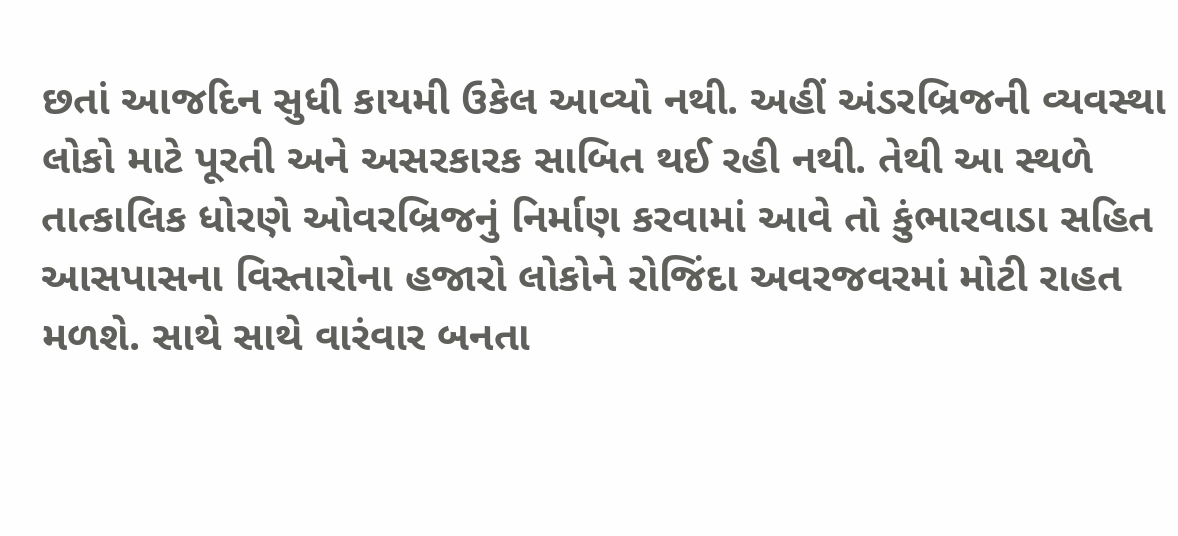છતાં આજદિન સુધી કાયમી ઉકેલ આવ્યો નથી. અહીં અંડરબ્રિજની વ્યવસ્થા લોકો માટે પૂરતી અને અસરકારક સાબિત થઈ રહી નથી. તેથી આ સ્થળે તાત્કાલિક ધોરણે ઓવરબ્રિજનું નિર્માણ કરવામાં આવે તો કુંભારવાડા સહિત આસપાસના વિસ્તારોના હજારો લોકોને રોજિંદા અવરજવરમાં મોટી રાહત મળશે. સાથે સાથે વારંવાર બનતા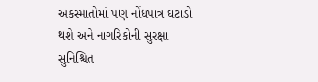અકસ્માતોમાં પણ નોંધપાત્ર ઘટાડો થશે અને નાગરિકોની સુરક્ષા સુનિશ્ચિત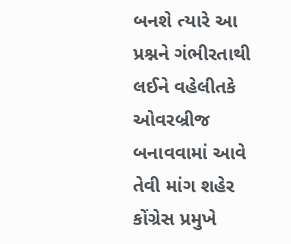બનશે ત્યારે આ પ્રશ્નને ગંભીરતાથી લઈને વહેલીતકે ઓવરબ્રીજ બનાવવામાં આવે તેવી માંગ શહેર કોંગ્રેસ પ્રમુખે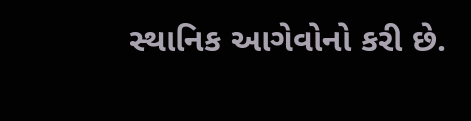સ્થાનિક આગેવોનો કરી છે.